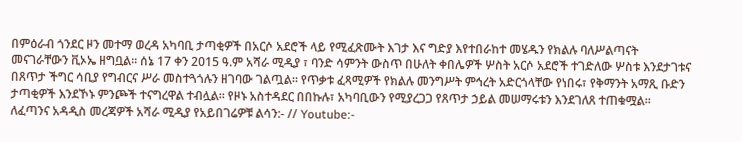በምዕራብ ጎንደር ዞን መተማ ወረዳ አካባቢ ታጣቂዎች በአርሶ አደሮች ላይ የሚፈጽሙት እገታ እና ግድያ እየተበራከተ መሄዱን የክልሉ ባለሥልጣናት መናገራቸውን ቪኦኤ ዘግቧል። ሰኔ 17 ቀን 2015 ዓ.ም አሻራ ሚዲያ ፣ ባንድ ሳምንት ውስጥ በሁለት ቀበሌዎች ሦስት አርሶ አደሮች ተገድለው ሦስቱ እንደታገቱና በጸጥታ ችግር ሳቢያ የግብርና ሥራ መስተጓጎሉን ዘገባው ገልጧል። የጥቃቱ ፈጻሚዎች የክልሉ መንግሥት ምኅረት አድርጎላቸው የነበሩ፣ የቅማንት አማጺ ቡድን ታጣቂዎች እንደኾኑ ምንጮች ተናግረዋል ተብሏል። የዞኑ አስተዳደር በበኩሉ፣ አካባቢውን የሚያረጋጋ የጸጥታ ኃይል መሠማሩቱን እንደገለጸ ተጠቁሟል። ለፈጣንና አዳዲስ መረጃዎች አሻራ ሚዲያ የአይበገሬዎቹ ልሳን:- // Youtube:-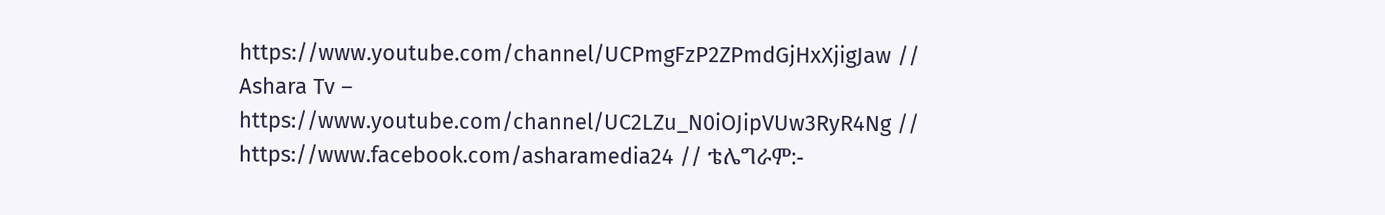https://www.youtube.com/channel/UCPmgFzP2ZPmdGjHxXjigJaw // Ashara Tv – https://www.youtube.com/channel/UC2LZu_N0iOJipVUw3RyR4Ng // https://www.facebook.com/asharamedia24 // ቴሌግራም:-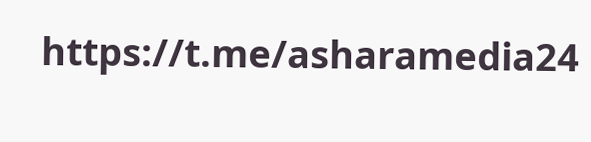https://t.me/asharamedia24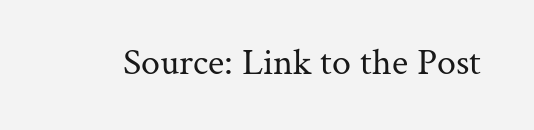Source: Link to the Post